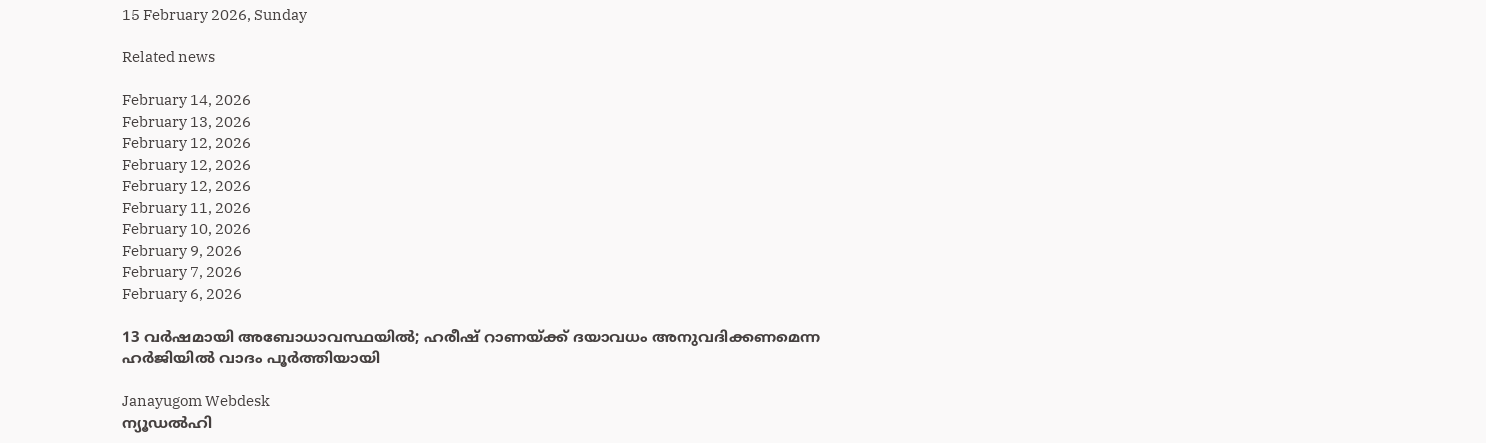15 February 2026, Sunday

Related news

February 14, 2026
February 13, 2026
February 12, 2026
February 12, 2026
February 12, 2026
February 11, 2026
February 10, 2026
February 9, 2026
February 7, 2026
February 6, 2026

13 വർഷമായി അബോധാവസ്ഥയിൽ; ഹരീഷ് റാണയ്ക്ക് ദയാവധം അനുവദിക്കണമെന്ന ഹർജിയിൽ വാദം പൂർത്തിയായി

Janayugom Webdesk
ന്യൂഡൽഹി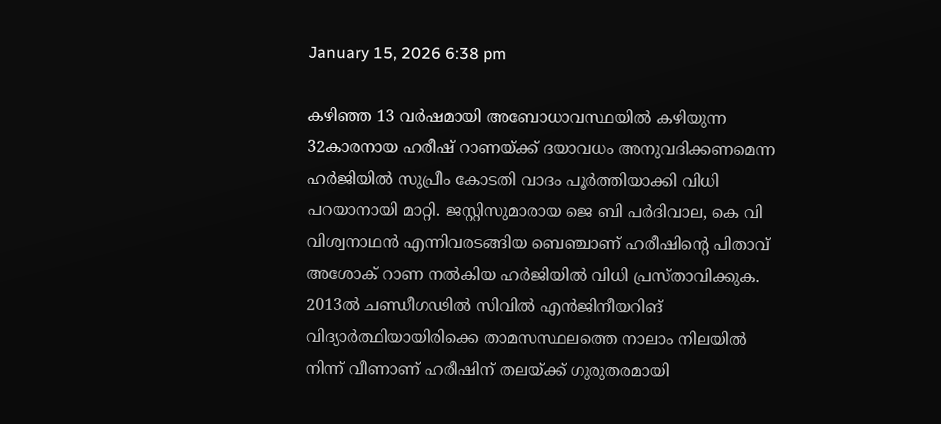January 15, 2026 6:38 pm

കഴിഞ്ഞ 13 വർഷമായി അബോധാവസ്ഥയിൽ കഴിയുന്ന 32കാരനായ ഹരീഷ് റാണയ്ക്ക് ദയാവധം അനുവദിക്കണമെന്ന ഹർജിയിൽ സുപ്രീം കോടതി വാദം പൂർത്തിയാക്കി വിധി പറയാനായി മാറ്റി. ജസ്റ്റിസുമാരായ ജെ ബി പർദിവാല, കെ വി വിശ്വനാഥൻ എന്നിവരടങ്ങിയ ബെഞ്ചാണ് ഹരീഷിന്റെ പിതാവ് അശോക് റാണ നൽകിയ ഹർജിയിൽ വിധി പ്രസ്താവിക്കുക. 2013ൽ ചണ്ഡീഗഢിൽ സിവിൽ എൻജിനീയറിങ് വിദ്യാർത്ഥിയായിരിക്കെ താമസസ്ഥലത്തെ നാലാം നിലയിൽ നിന്ന് വീണാണ് ഹരീഷിന് തലയ്ക്ക് ഗുരുതരമായി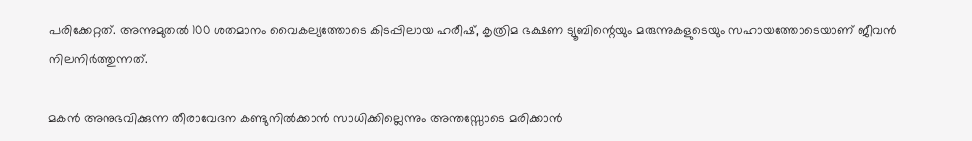പരിക്കേറ്റത്. അന്നുമുതൽ 100 ശതമാനം വൈകല്യത്തോടെ കിടപ്പിലായ ഹരീഷ്, കൃത്രിമ ഭക്ഷണ ട്യൂബിന്റെയും മരുന്നുകളുടെയും സഹായത്തോടെയാണ് ജീവൻ നിലനിർത്തുന്നത്.

മകൻ അനുഭവിക്കുന്ന തീരാവേദന കണ്ടുനിൽക്കാൻ സാധിക്കില്ലെന്നും അന്തസ്സോടെ മരിക്കാൻ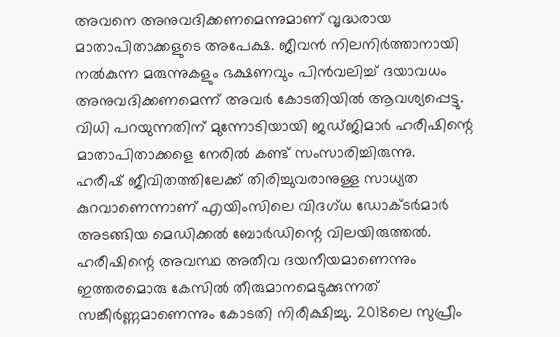അവനെ അനുവദിക്കണമെന്നുമാണ് വൃദ്ധരായ മാതാപിതാക്കളുടെ അപേക്ഷ. ജീവൻ നിലനിർത്താനായി നൽകുന്ന മരുന്നുകളും ഭക്ഷണവും പിൻവലിച്ച് ദയാവധം അനുവദിക്കണമെന്ന് അവർ കോടതിയിൽ ആവശ്യപ്പെട്ടു. വിധി പറയുന്നതിന് മുന്നോടിയായി ജഡ്ജിമാർ ഹരീഷിന്റെ മാതാപിതാക്കളെ നേരിൽ കണ്ട് സംസാരിച്ചിരുന്നു.
ഹരീഷ് ജീവിതത്തിലേക്ക് തിരിച്ചുവരാനുള്ള സാധ്യത കുറവാണെന്നാണ് എയിംസിലെ വിദഗ്ധ ഡോക്ടർമാർ അടങ്ങിയ മെഡിക്കൽ ബോർഡിന്റെ വിലയിരുത്തൽ. ഹരീഷിന്റെ അവസ്ഥ അതീവ ദയനീയമാണെന്നും ഇത്തരമൊരു കേസിൽ തീരുമാനമെടുക്കുന്നത് സങ്കീർണ്ണമാണെന്നും കോടതി നിരീക്ഷിച്ചു. 2018ലെ സുപ്രീം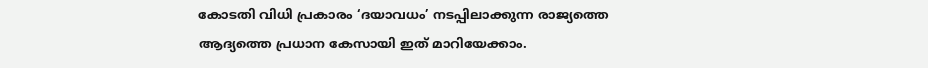കോടതി വിധി പ്രകാരം ‘ദയാവധം’ നടപ്പിലാക്കുന്ന രാജ്യത്തെ ആദ്യത്തെ പ്രധാന കേസായി ഇത് മാറിയേക്കാം.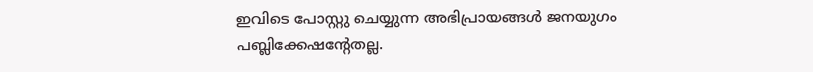ഇവിടെ പോസ്റ്റു ചെയ്യുന്ന അഭിപ്രായങ്ങള്‍ ജനയുഗം പബ്ലിക്കേഷന്റേതല്ല.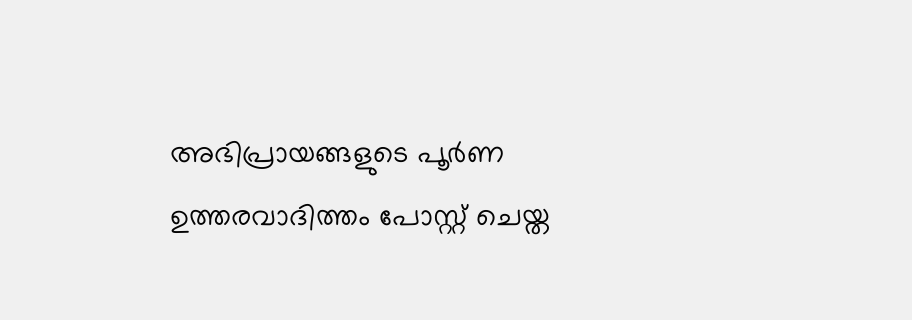അഭിപ്രായങ്ങളുടെ പൂര്‍ണ ഉത്തരവാദിത്തം പോസ്റ്റ് ചെയ്ത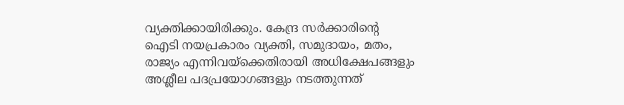വ്യക്തിക്കായിരിക്കും. കേന്ദ്ര സര്‍ക്കാരിന്റെ ഐടി നയപ്രകാരം വ്യക്തി, സമുദായം, മതം, രാജ്യം എന്നിവയ്‌ക്കെതിരായി അധിക്ഷേപങ്ങളും അശ്ലീല പദപ്രയോഗങ്ങളും നടത്തുന്നത്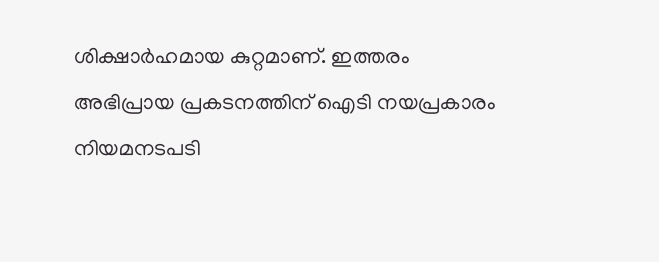ശിക്ഷാര്‍ഹമായ കുറ്റമാണ്. ഇത്തരം അഭിപ്രായ പ്രകടനത്തിന് ഐടി നയപ്രകാരം നിയമനടപടി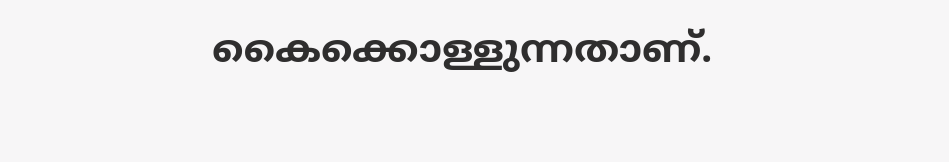കൈക്കൊള്ളുന്നതാണ്.